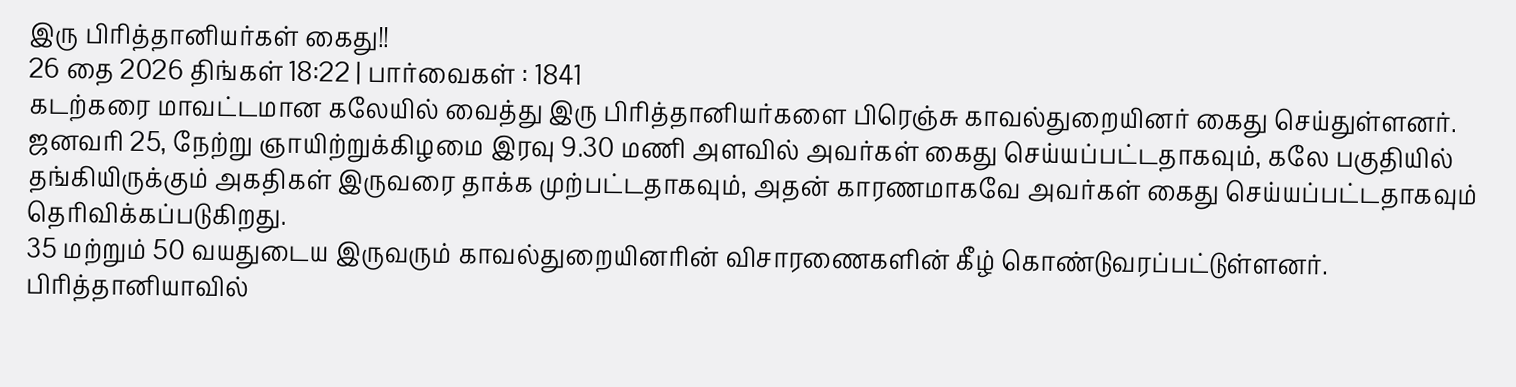இரு பிரித்தானியர்கள் கைது!!
26 தை 2026 திங்கள் 18:22 | பார்வைகள் : 1841
கடற்கரை மாவட்டமான கலேயில் வைத்து இரு பிரித்தானியர்களை பிரெஞ்சு காவல்துறையினர் கைது செய்துள்ளனர்.
ஜனவரி 25, நேற்று ஞாயிற்றுக்கிழமை இரவு 9.30 மணி அளவில் அவர்கள் கைது செய்யப்பட்டதாகவும், கலே பகுதியில் தங்கியிருக்கும் அகதிகள் இருவரை தாக்க முற்பட்டதாகவும், அதன் காரணமாகவே அவர்கள் கைது செய்யப்பட்டதாகவும் தெரிவிக்கப்படுகிறது.
35 மற்றும் 50 வயதுடைய இருவரும் காவல்துறையினரின் விசாரணைகளின் கீழ் கொண்டுவரப்பட்டுள்ளனர்.
பிரித்தானியாவில்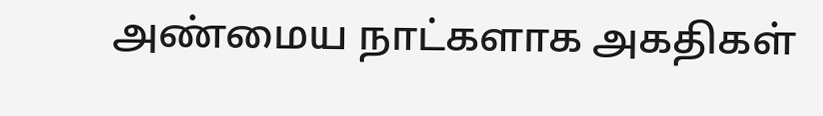அண்மைய நாட்களாக அகதிகள்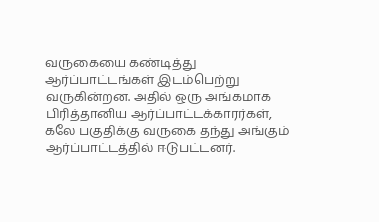வருகையை கண்டித்து ஆர்ப்பாட்டங்கள் இடம்பெற்று வருகின்றன. அதில் ஒரு அங்கமாக பிரித்தானிய ஆர்ப்பாட்டக்காரர்கள், கலே பகுதிக்கு வருகை தந்து அங்கும் ஆர்ப்பாட்டத்தில் ஈடுபட்டனர்.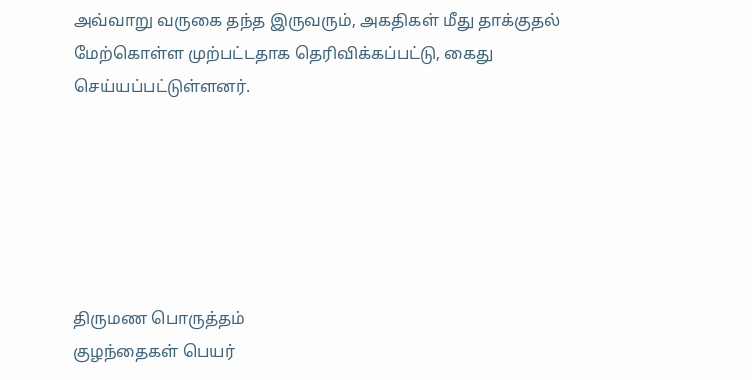அவ்வாறு வருகை தந்த இருவரும், அகதிகள் மீது தாக்குதல் மேற்கொள்ள முற்பட்டதாக தெரிவிக்கப்பட்டு, கைது செய்யப்பட்டுள்ளனர்.






திருமண பொருத்தம்
குழந்தைகள் பெயர்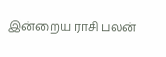இன்றைய ராசி பலன்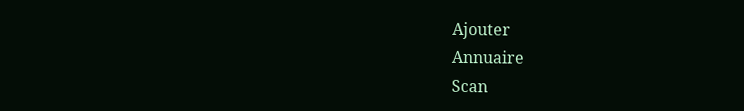Ajouter
Annuaire
Scan